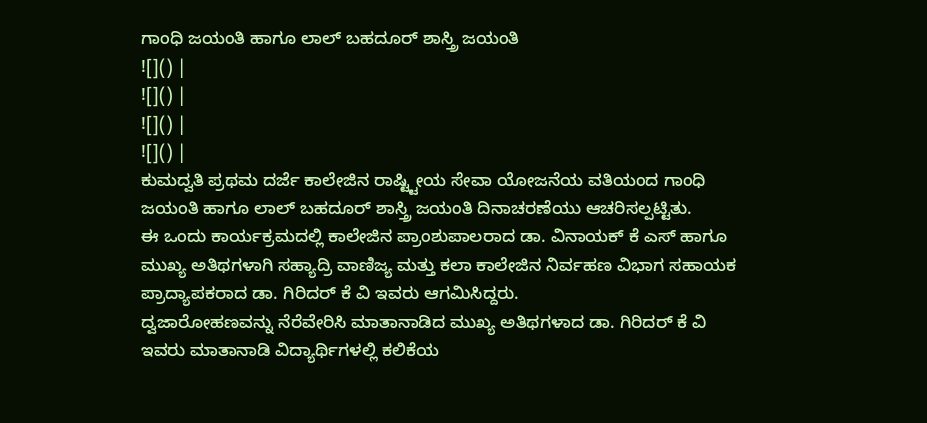ಗಾಂಧಿ ಜಯಂತಿ ಹಾಗೂ ಲಾಲ್ ಬಹದೂರ್ ಶಾಸ್ತ್ರಿ ಜಯಂತಿ
![]() |
![]() |
![]() |
![]() |
ಕುಮದ್ವತಿ ಪ್ರಥಮ ದರ್ಜೆ ಕಾಲೇಜಿನ ರಾಷ್ಟ್ಟೀಯ ಸೇವಾ ಯೋಜನೆಯ ವತಿಯಂದ ಗಾಂಧಿ ಜಯಂತಿ ಹಾಗೂ ಲಾಲ್ ಬಹದೂರ್ ಶಾಸ್ತ್ರಿ ಜಯಂತಿ ದಿನಾಚರಣೆಯು ಆಚರಿಸಲ್ಪಟ್ಟಿತು.
ಈ ಒಂದು ಕಾರ್ಯಕ್ರಮದಲ್ಲಿ ಕಾಲೇಜಿನ ಪ್ರಾಂಶುಪಾಲರಾದ ಡಾ. ವಿನಾಯಕ್ ಕೆ ಎಸ್ ಹಾಗೂ ಮುಖ್ಯ ಅತಿಥಗಳಾಗಿ ಸಹ್ಯಾದ್ರಿ ವಾಣಿಜ್ಯ ಮತ್ತು ಕಲಾ ಕಾಲೇಜಿನ ನಿರ್ವಹಣ ವಿಭಾಗ ಸಹಾಯಕ ಪ್ರಾದ್ಯಾಪಕರಾದ ಡಾ. ಗಿರಿದರ್ ಕೆ ವಿ ಇವರು ಆಗಮಿಸಿದ್ದರು.
ದ್ವಜಾರೋಹಣವನ್ನು ನೆರೆವೇರಿಸಿ ಮಾತಾನಾಡಿದ ಮುಖ್ಯ ಅತಿಥಗಳಾದ ಡಾ. ಗಿರಿದರ್ ಕೆ ವಿ ಇವರು ಮಾತಾನಾಡಿ ವಿದ್ಯಾರ್ಥಿಗಳಲ್ಲಿ ಕಲಿಕೆಯ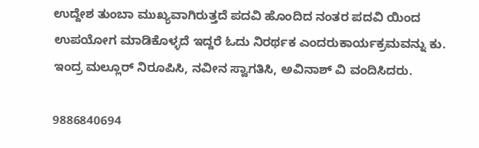ಉದ್ದೇಶ ತುಂಬಾ ಮುಖ್ಯವಾಗಿರುತ್ತದೆ ಪದವಿ ಹೊಂದಿದ ನಂತರ ಪದವಿ ಯಿಂದ ಉಪಯೋಗ ಮಾಡಿಕೊಳ್ಳದೆ ಇದ್ದರೆ ಓದು ನಿರರ್ಥಕ ಎಂದರುಕಾರ್ಯಕ್ರಮವನ್ನು ಕು. ಇಂದ್ರ ಮಲ್ಲೂರ್ ನಿರೂಪಿಸಿ, ನವೀನ ಸ್ವಾಗತಿಸಿ, ಅವಿನಾಶ್ ವಿ ವಂದಿಸಿದರು.

9886840694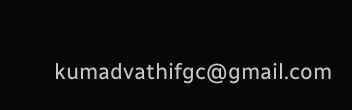kumadvathifgc@gmail.com